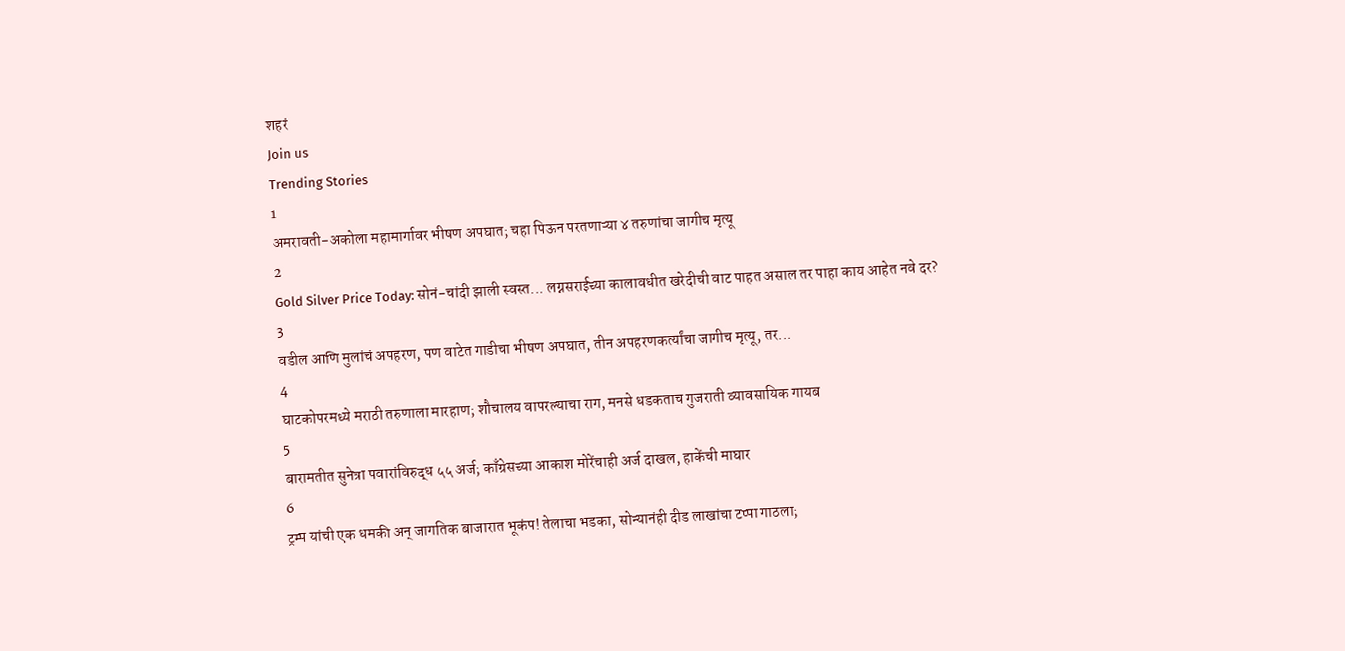शहरं
Join us
Trending Stories
1
अमरावती-अकोला महामार्गावर भीषण अपघात; चहा पिऊन परतणाऱ्या ४ तरुणांचा जागीच मृत्यू
2
Gold Silver Price Today: सोनं-चांदी झाली स्वस्त... लग्नसराईच्या कालावधीत खरेदीची वाट पाहत असाल तर पाहा काय आहेत नवे दर?
3
वडील आणि मुलांचं अपहरण, पण वाटेत गाडीचा भीषण अपघात, तीन अपहरणकर्त्यांचा जागीच मृत्यू, तर...
4
घाटकोपरमध्ये मराठी तरुणाला मारहाण; शौचालय वापरल्याचा राग, मनसे धडकताच गुजराती व्यावसायिक गायब
5
बारामतीत सुनेत्रा पवारांविरुद्ध ५५ अर्ज; काँग्रेसच्या आकाश मोरेंचाही अर्ज दाखल, हाकेंची माघार
6
ट्रम्प यांची एक धमकी अन् जागतिक बाजारात भूकंप! तेलाचा भडका, सोन्यानंही दीड लाखांचा टप्पा गाठला;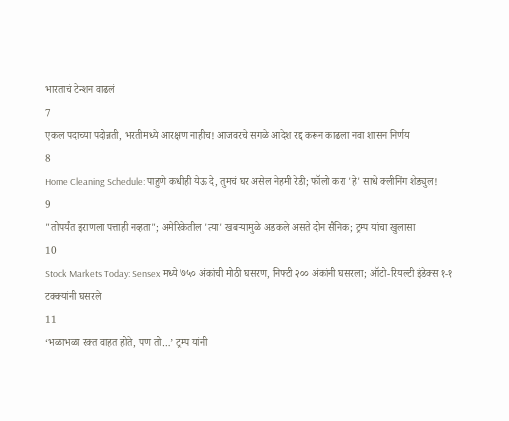भारताचं टेन्शन वाढलं
7
एकल पदाच्या पदोन्नती, भरतीमध्ये आरक्षण नाहीच! आजवरचे सगळे आदेश रद्द करून काढला नवा शासन निर्णय
8
Home Cleaning Schedule: पाहुणे कधीही येऊ दे, तुमचं घर असेल नेहमी रेडी; फॉलो करा 'हे' साधे क्लीनिंग शेड्युल!
9
"तोपर्यंत इराणला पत्ताही नव्हता"; अमेरिकेतील 'त्या' खबऱ्यामुळे अडकले असते दोन सैनिक; ट्रम्प यांचा खुलासा
10
Stock Markets Today: Sensex मध्ये ७५० अंकांची मोठी घसरण, निफ्टी २०० अंकांनी घसरला; ऑटो-रियल्टी इंडेक्स १-१ टक्क्यांनी घसरले
11
‘भळाभळा रक्त वाहत होते, पण तो…’ ट्रम्प यांनी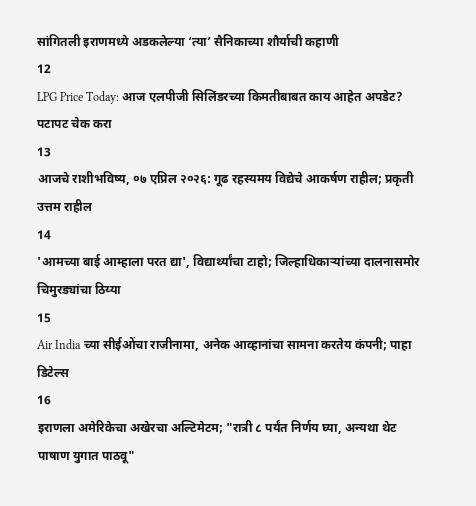सांगितली इराणमध्ये अडकलेल्या ‘त्या’ सैनिकाच्या शौर्याची कहाणी
12
LPG Price Today: आज एलपीजी सिलिंडरच्या किमतीबाबत काय आहेत अपडेट? पटापट चेक करा
13
आजचे राशीभविष्य, ०७ एप्रिल २०२६: गूढ रहस्यमय विद्येचे आकर्षण राहील; प्रकृती उत्तम राहील
14
'आमच्या बाई आम्हाला परत द्या', विद्यार्थ्यांचा टाहो; जिल्हाधिकाऱ्यांच्या दालनासमोर चिमुरड्यांचा ठिय्या
15
Air India च्या सीईओंचा राजीनामा, अनेक आव्हानांचा सामना करतेय कंपनी; पाहा डिटेल्स
16
इराणला अमेरिकेचा अखेरचा अल्टिमेटम; "रात्री ८ पर्यंत निर्णय घ्या, अन्यथा थेट पाषाण युगात पाठवू"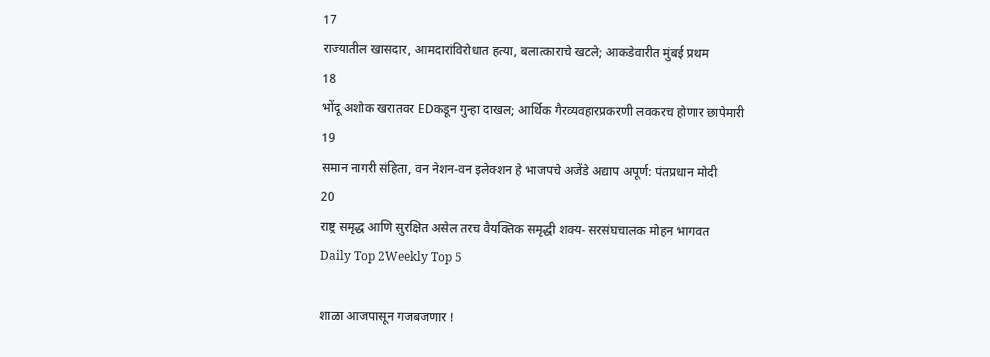17
राज्यातील खासदार, आमदारांविरोधात हत्या, बलात्काराचे खटले; आकडेवारीत मुंबई प्रथम
18
भोंदू अशोक खरातवर EDकडून गुन्हा दाखल; आर्थिक गैरव्यवहारप्रकरणी लवकरच होणार छापेमारी
19
समान नागरी संहिता, वन नेशन-वन इलेक्शन हे भाजपचे अजेंडे अद्याप अपूर्ण: पंतप्रधान मोदी
20
राष्ट्र समृद्ध आणि सुरक्षित असेल तरच वैयक्तिक समृद्धी शक्य- सरसंघचालक मोहन भागवत
Daily Top 2Weekly Top 5

शाळा आजपासून गजबजणार !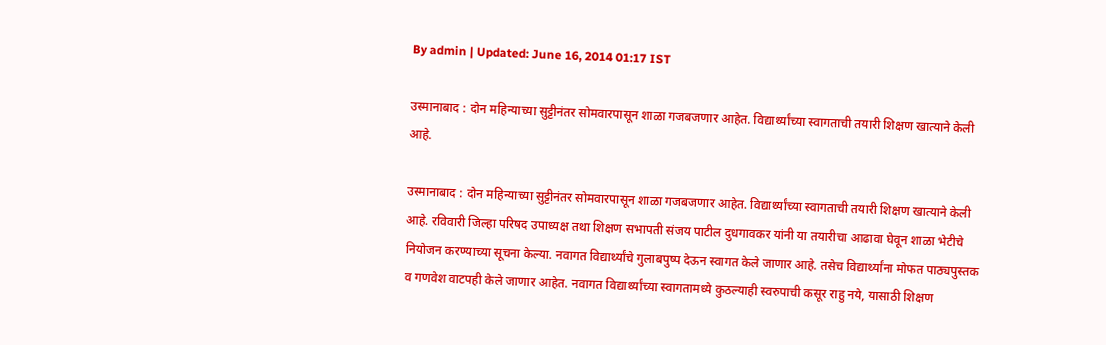By admin | Updated: June 16, 2014 01:17 IST

उस्मानाबाद : दोन महिन्याच्या सुट्टीनंतर सोमवारपासून शाळा गजबजणार आहेत. विद्यार्थ्यांच्या स्वागताची तयारी शिक्षण खात्याने केली आहे.

उस्मानाबाद : दोन महिन्याच्या सुट्टीनंतर सोमवारपासून शाळा गजबजणार आहेत. विद्यार्थ्यांच्या स्वागताची तयारी शिक्षण खात्याने केली आहे. रविवारी जिल्हा परिषद उपाध्यक्ष तथा शिक्षण सभापती संजय पाटील दुधगावकर यांनी या तयारीचा आढावा घेवून शाळा भेटीचे नियोजन करण्याच्या सूचना केल्या. नवागत विद्यार्थ्यांचे गुलाबपुष्प देऊन स्वागत केले जाणार आहे. तसेच विद्यार्थ्यांना मोफत पाठ्यपुस्तक व गणवेश वाटपही केले जाणार आहेत. नवागत विद्यार्थ्यांच्या स्वागतामध्ये कुठल्याही स्वरुपाची कसूर राहु नये, यासाठी शिक्षण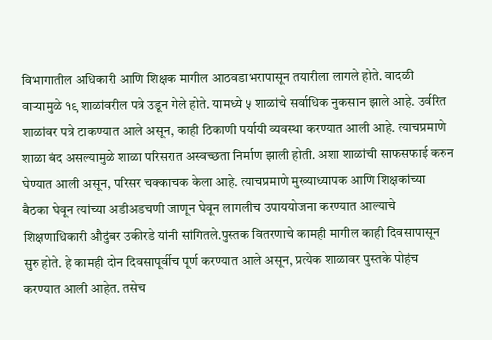विभागातील अधिकारी आणि शिक्षक मागील आठवडाभरापासून तयारीला लागले होते. वादळी वाऱ्यामुळे १९ शाळांवरील पत्रे उडून गेले होते. यामध्ये ५ शाळांचे सर्वाधिक नुकसान झाले आहे. उर्वरित शाळांवर पत्रे टाकण्यात आले असून, काही ठिकाणी पर्यायी व्यवस्था करण्यात आली आहे. त्याचप्रमाणे शाळा बंद असल्यामुळे शाळा परिसरात अस्वच्छता निर्माण झाली होती. अशा शाळांची साफसफाई करुन घेण्यात आली असून, परिसर चक्काचक केला आहे. त्याचप्रमाणे मुख्याध्यापक आणि शिक्षकांच्या बैठका घेवून त्यांच्या अडीअडचणी जाणून घेवून लागलीच उपाययोजना करण्यात आल्याचे शिक्षणाधिकारी औदुंबर उकीरडे यांनी सांगितले.पुस्तक वितरणाचे कामही मागील काही दिवसापासून सुरु होते. हे कामही दोन दिवसापूर्वीच पूर्ण करण्यात आले असून, प्रत्येक शाळावर पुस्तके पोहंच करण्यात आली आहेत. तसेच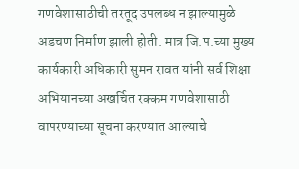गणवेशासाठीची तरतूद उपलब्ध न झाल्यामुळे अडचण निर्माण झाली होती. मात्र जि.प.च्या मुख्य कार्यकारी अधिकारी सुमन रावत यांनी सर्व शिक्षा अभियानच्या अखर्चित रक्कम गणवेशासाठी वापरण्याच्या सूचना करण्यात आल्याचे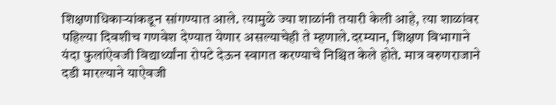शिक्षणाधिकाऱ्यांकडून सांगण्यात आले. त्यामुळे ज्या शाळांनी तयारी केली आहे, त्या शाळांवर पहिल्या दिवशीच गणवेश देण्यात येणार असल्याचेही ते म्हणाले.दरम्यान, शिक्षण विभागाने यंदा फुलांऐवजी विद्यार्थ्यांना रोपटे देऊन स्वागत करण्याचे निश्चित केले होते. मात्र वरुणराजाने दडी मारल्याने याऐवजी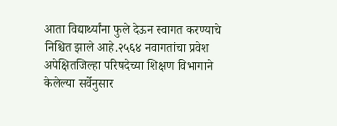आता विद्यार्थ्यांना फुले देऊन स्वागत करण्याचे निश्चित झाले आहे.२५६४ नवागतांचा प्रवेश अपेक्षितजिल्हा परिषदेच्या शिक्षण विभागाने केलेल्या सर्वेनुसार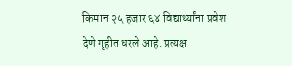किमान २५ हजार ६४ विद्यार्थ्यांना प्रवेश देणे गृहीत धरले आहे. प्रत्यक्ष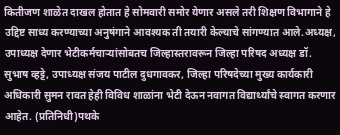कितीजण शाळेत दाखल होतात हे सोमवारी समोर येणार असले तरी शिक्षण विभागाने हे उद्दिष्ट साध्य करण्याच्या अनुषंगाने आवश्यक ती तयारी केल्याचे सांगण्यात आले.अध्यक्ष, उपाध्यक्ष देणार भेटीकर्मचाऱ्यांसोबतच जिल्हास्तरावरून जिल्हा परिषद अध्यक्ष डॉ. सुभाष व्हट्टे, उपाध्यक्ष संजय पाटील दुधगावकर, जिल्हा परिषदेच्या मुख्य कार्यकारी अधिकारी सुमन रावत हेही विविध शाळांना भेटी देऊन नवागत विद्यार्थ्यांचे स्वागत करणार आहेत. (प्रतिनिधी)पथके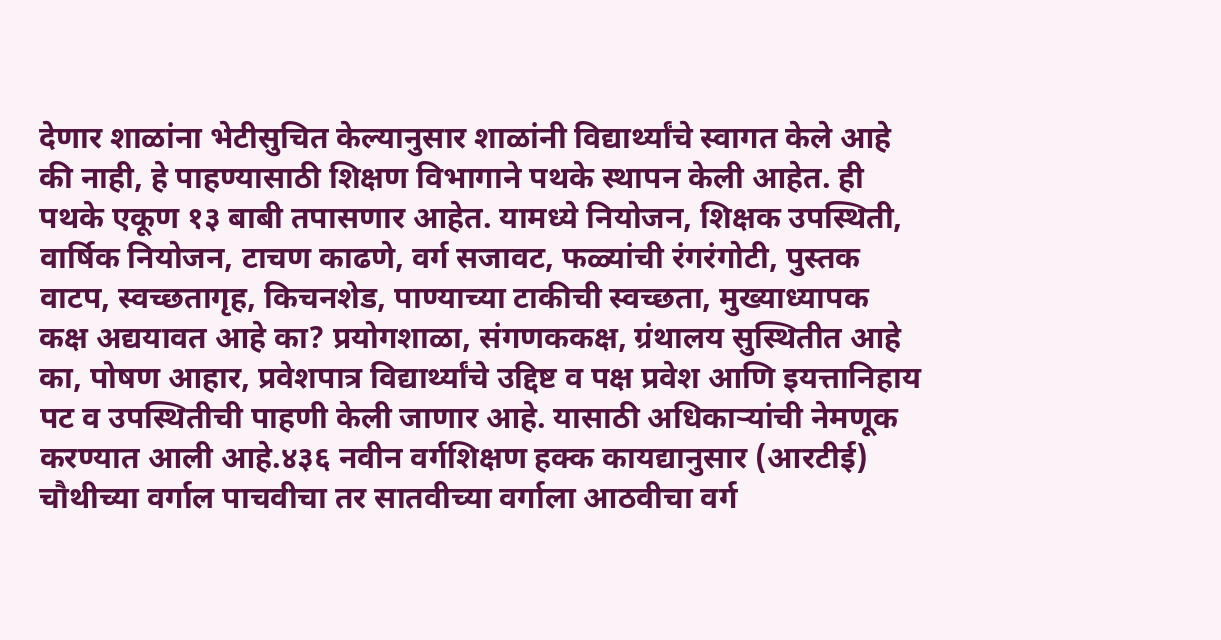देणार शाळांना भेटीसुचित केल्यानुसार शाळांनी विद्यार्थ्यांचे स्वागत केले आहे की नाही, हे पाहण्यासाठी शिक्षण विभागाने पथके स्थापन केली आहेत. ही पथके एकूण १३ बाबी तपासणार आहेत. यामध्ये नियोजन, शिक्षक उपस्थिती, वार्षिक नियोजन, टाचण काढणे, वर्ग सजावट, फळ्यांची रंगरंगोटी, पुस्तक वाटप, स्वच्छतागृह, किचनशेड, पाण्याच्या टाकीची स्वच्छता, मुख्याध्यापक कक्ष अद्ययावत आहे का? प्रयोगशाळा, संगणककक्ष, ग्रंथालय सुस्थितीत आहे का, पोषण आहार, प्रवेशपात्र विद्यार्थ्यांचे उद्दिष्ट व पक्ष प्रवेश आणि इयत्तानिहाय पट व उपस्थितीची पाहणी केली जाणार आहे. यासाठी अधिकाऱ्यांची नेमणूक करण्यात आली आहे.४३६ नवीन वर्गशिक्षण हक्क कायद्यानुसार (आरटीई) चौथीच्या वर्गाल पाचवीचा तर सातवीच्या वर्गाला आठवीचा वर्ग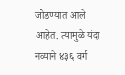जोडण्यात आले आहेत. त्यामुळे यंदा नव्याने ४३६ वर्ग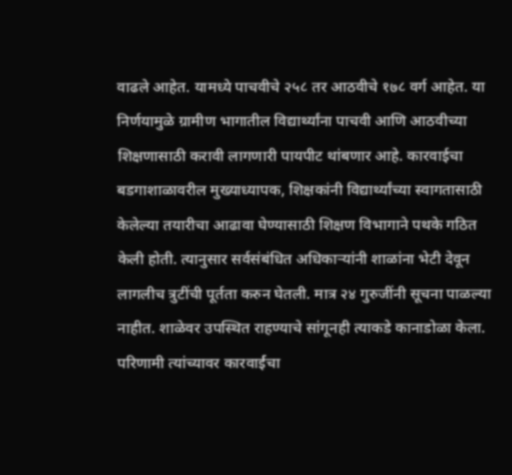वाढले आहेत. यामध्ये पाचवीचे २५८ तर आठवीचे १७८ वर्ग आहेत. या निर्णयामुळे ग्रामीण भागातील विद्यार्थ्यांना पाचवी आणि आठवीच्या शिक्षणासाठी करावी लागणारी पायपीट थांबणार आहे. कारवाईचा बडगाशाळावरील मुख्याध्यापक, शिक्षकांनी विद्यार्थ्यांच्या स्वागतासाठी केलेल्या तयारीचा आढावा घेण्यासाठी शिक्षण विभागाने पथके गठित केली होती. त्यानुसार सर्वसंबंधित अधिकाऱ्यांनी शाळांना भेटी देवून लागलीच त्रुटींची पूर्तता करुन घेतली. मात्र २४ गुरुजींनी सूचना पाळल्या नाहीत. शाळेवर उपस्थित राहण्याचे सांगूनही त्याकडे कानाडोळा केला. परिणामी त्यांच्यावर कारवार्ईचा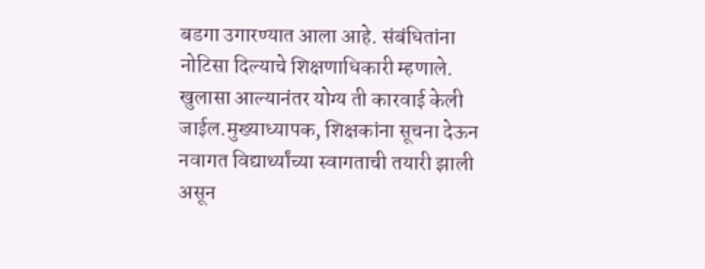बडगा उगारण्यात आला आहे. संबंधितांना नोटिसा दिल्याचे शिक्षणाधिकारी म्हणाले. खुलासा आल्यानंतर योग्य ती कारवाई केली जाईल.मुख्याध्यापक, शिक्षकांना सूचना देऊन नवागत विद्यार्थ्यांच्या स्वागताची तयारी झाली असून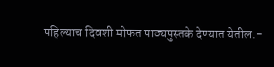पहिल्याच दिवशी मोफत पाठ्यपुस्तके देण्यात येतील.-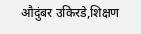औदुंबर उकिरडे,शिक्षण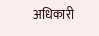अधिकारी